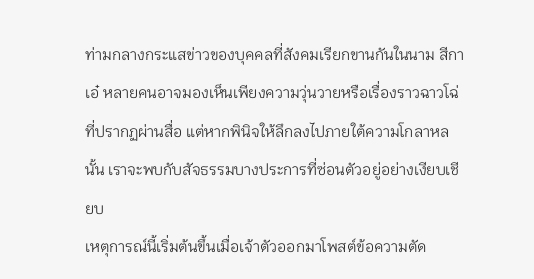ท่ามกลางกระแสข่าวของบุคคลที่สังคมเรียกขานกันในนาม สีกาเอ๋ หลายคนอาจมองเห็นเพียงความวุ่นวายหรือเรื่องราวฉาวโฉ่ที่ปรากฏผ่านสื่อ แต่หากพินิจให้ลึกลงไปภายใต้ความโกลาหลนั้น เราจะพบกับสัจธรรมบางประการที่ซ่อนตัวอยู่อย่างเงียบเชียบ
เหตุการณ์นี้เริ่มต้นขึ้นเมื่อเจ้าตัวออกมาโพสต์ข้อความตัด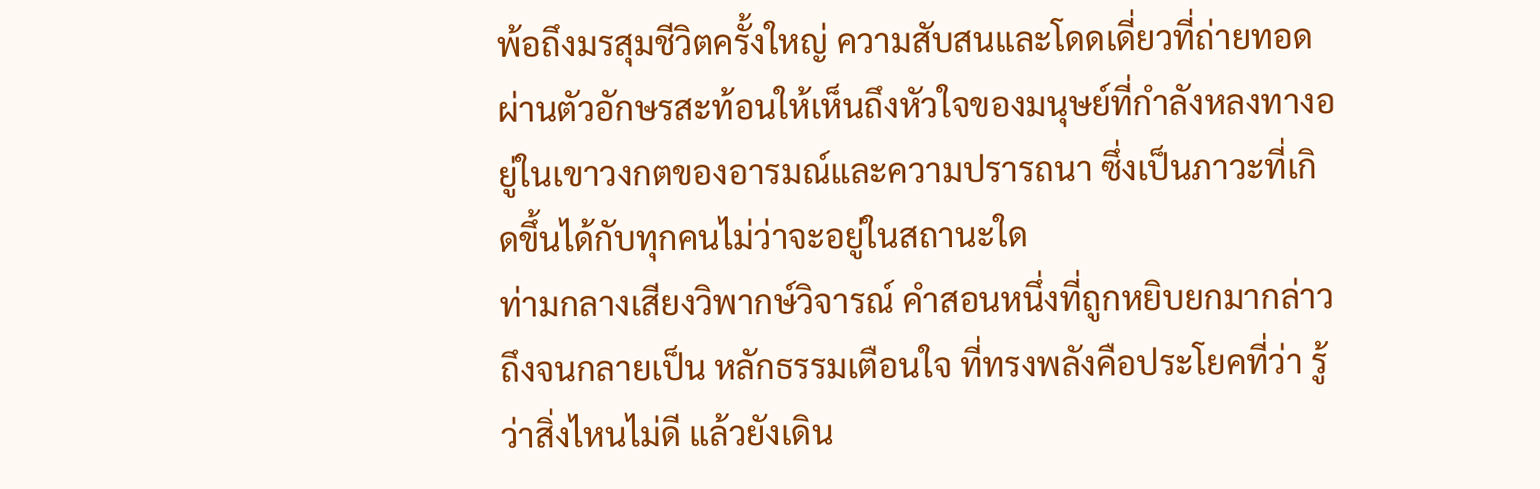พ้อถึงมรสุมชีวิตครั้งใหญ่ ความสับสนและโดดเดี่ยวที่ถ่ายทอดผ่านตัวอักษรสะท้อนให้เห็นถึงหัวใจของมนุษย์ที่กำลังหลงทางอยู่ในเขาวงกตของอารมณ์และความปรารถนา ซึ่งเป็นภาวะที่เกิดขึ้นได้กับทุกคนไม่ว่าจะอยู่ในสถานะใด
ท่ามกลางเสียงวิพากษ์วิจารณ์ คำสอนหนึ่งที่ถูกหยิบยกมากล่าวถึงจนกลายเป็น หลักธรรมเตือนใจ ที่ทรงพลังคือประโยคที่ว่า รู้ว่าสิ่งไหนไม่ดี แล้วยังเดิน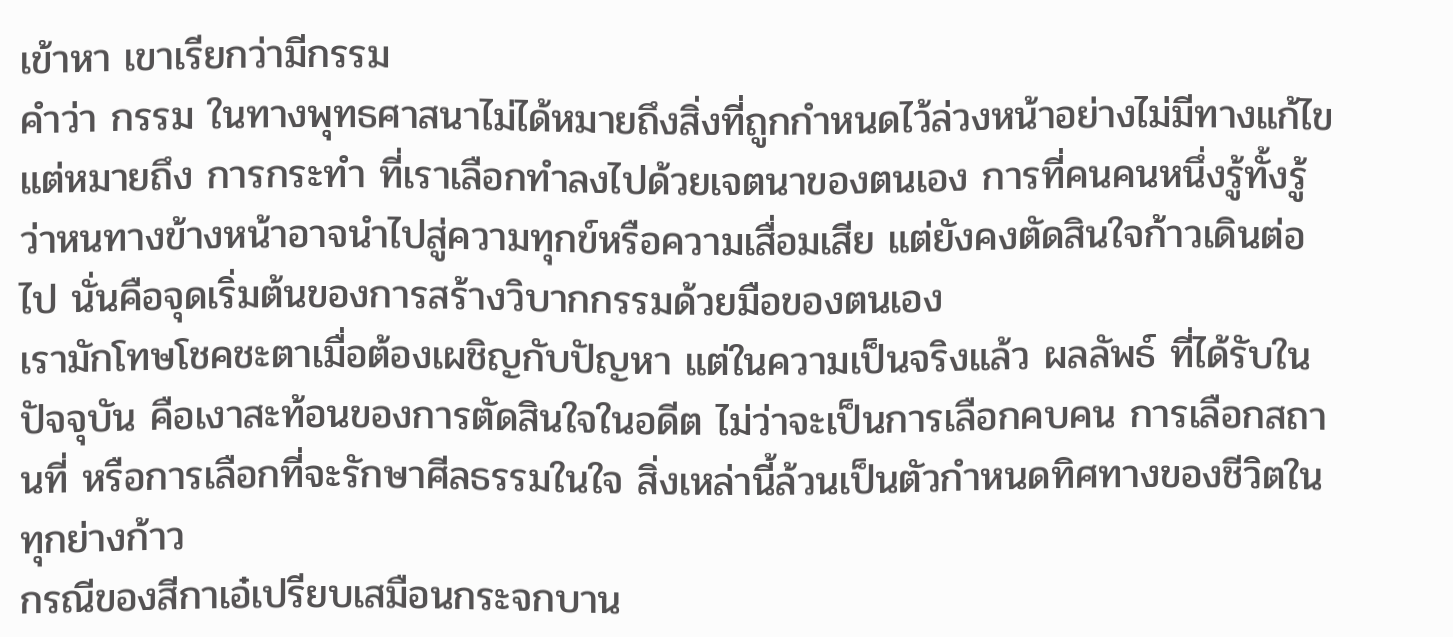เข้าหา เขาเรียกว่ามีกรรม
คำว่า กรรม ในทางพุทธศาสนาไม่ได้หมายถึงสิ่งที่ถูกกำหนดไว้ล่วงหน้าอย่างไม่มีทางแก้ไข แต่หมายถึง การกระทำ ที่เราเลือกทำลงไปด้วยเจตนาของตนเอง การที่คนคนหนึ่งรู้ทั้งรู้ว่าหนทางข้างหน้าอาจนำไปสู่ความทุกข์หรือความเสื่อมเสีย แต่ยังคงตัดสินใจก้าวเดินต่อไป นั่นคือจุดเริ่มต้นของการสร้างวิบากกรรมด้วยมือของตนเอง
เรามักโทษโชคชะตาเมื่อต้องเผชิญกับปัญหา แต่ในความเป็นจริงแล้ว ผลลัพธ์ ที่ได้รับในปัจจุบัน คือเงาสะท้อนของการตัดสินใจในอดีต ไม่ว่าจะเป็นการเลือกคบคน การเลือกสถานที่ หรือการเลือกที่จะรักษาศีลธรรมในใจ สิ่งเหล่านี้ล้วนเป็นตัวกำหนดทิศทางของชีวิตในทุกย่างก้าว
กรณีของสีกาเอ๋เปรียบเสมือนกระจกบาน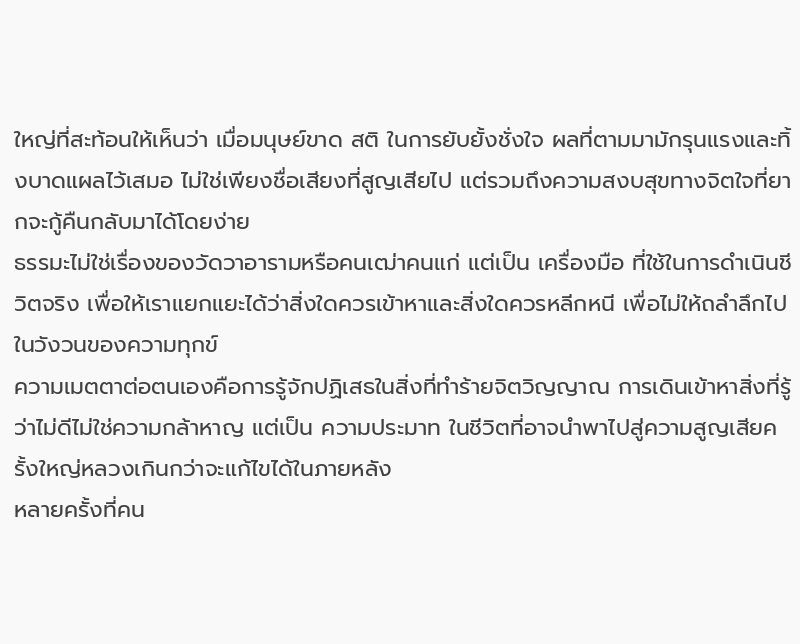ใหญ่ที่สะท้อนให้เห็นว่า เมื่อมนุษย์ขาด สติ ในการยับยั้งชั่งใจ ผลที่ตามมามักรุนแรงและทิ้งบาดแผลไว้เสมอ ไม่ใช่เพียงชื่อเสียงที่สูญเสียไป แต่รวมถึงความสงบสุขทางจิตใจที่ยากจะกู้คืนกลับมาได้โดยง่าย
ธรรมะไม่ใช่เรื่องของวัดวาอารามหรือคนเฒ่าคนแก่ แต่เป็น เครื่องมือ ที่ใช้ในการดำเนินชีวิตจริง เพื่อให้เราแยกแยะได้ว่าสิ่งใดควรเข้าหาและสิ่งใดควรหลีกหนี เพื่อไม่ให้ถลำลึกไปในวังวนของความทุกข์
ความเมตตาต่อตนเองคือการรู้จักปฏิเสธในสิ่งที่ทำร้ายจิตวิญญาณ การเดินเข้าหาสิ่งที่รู้ว่าไม่ดีไม่ใช่ความกล้าหาญ แต่เป็น ความประมาท ในชีวิตที่อาจนำพาไปสู่ความสูญเสียครั้งใหญ่หลวงเกินกว่าจะแก้ไขได้ในภายหลัง
หลายครั้งที่คน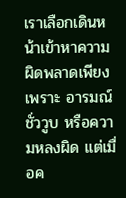เราเลือกเดินหน้าเข้าหาความผิดพลาดเพียงเพราะ อารมณ์ชั่ววูบ หรือความหลงผิด แต่เมื่อค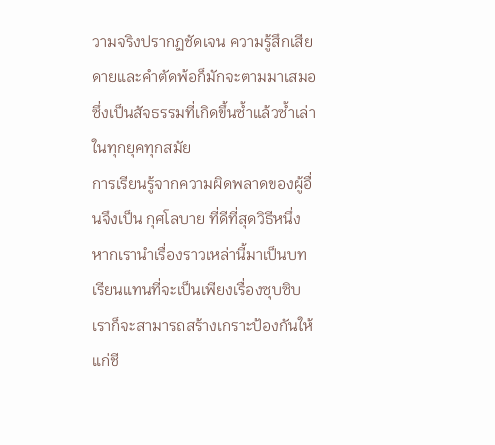วามจริงปรากฏชัดเจน ความรู้สึกเสียดายและคำตัดพ้อก็มักจะตามมาเสมอ ซึ่งเป็นสัจธรรมที่เกิดขึ้นซ้ำแล้วซ้ำเล่าในทุกยุคทุกสมัย
การเรียนรู้จากความผิดพลาดของผู้อื่นจึงเป็น กุศโลบาย ที่ดีที่สุดวิธีหนึ่ง หากเรานำเรื่องราวเหล่านี้มาเป็นบทเรียนแทนที่จะเป็นเพียงเรื่องซุบซิบ เราก็จะสามารถสร้างเกราะป้องกันให้แก่ชี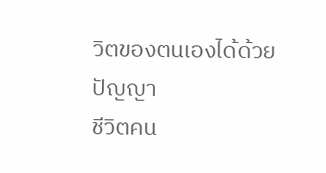วิตของตนเองได้ด้วยปัญญา
ชีวิตคน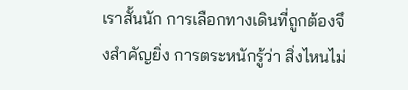เราสั้นนัก การเลือกทางเดินที่ถูกต้องจึงสำคัญยิ่ง การตระหนักรู้ว่า สิ่งไหนไม่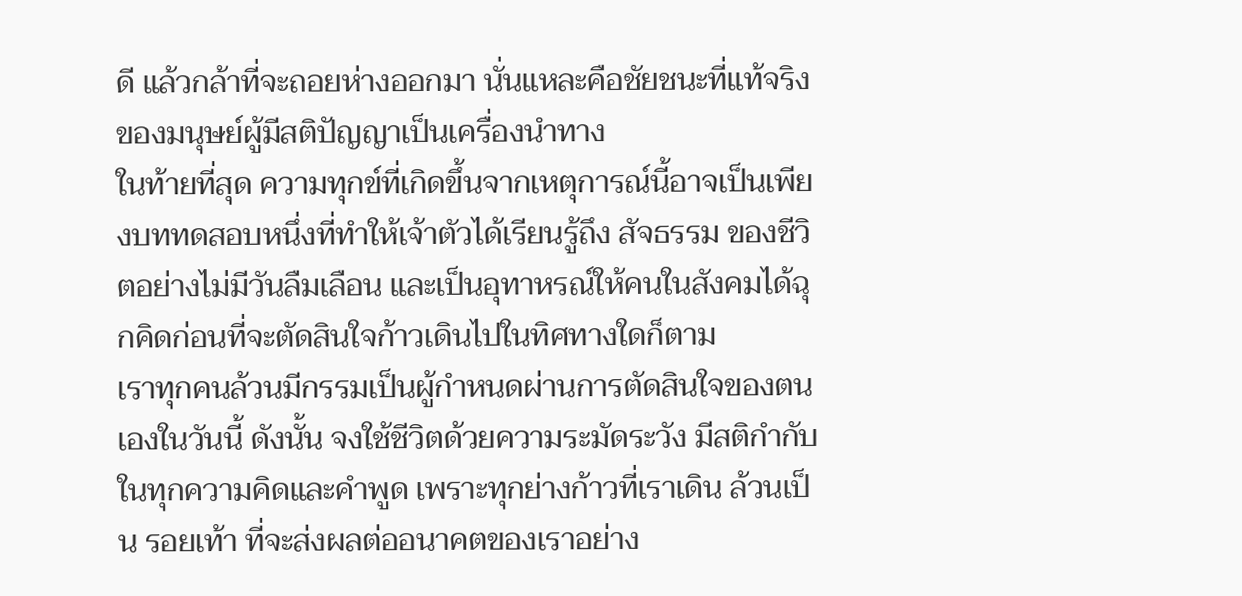ดี แล้วกล้าที่จะถอยห่างออกมา นั่นแหละคือชัยชนะที่แท้จริงของมนุษย์ผู้มีสติปัญญาเป็นเครื่องนำทาง
ในท้ายที่สุด ความทุกข์ที่เกิดขึ้นจากเหตุการณ์นี้อาจเป็นเพียงบททดสอบหนึ่งที่ทำให้เจ้าตัวได้เรียนรู้ถึง สัจธรรม ของชีวิตอย่างไม่มีวันลืมเลือน และเป็นอุทาหรณ์ให้คนในสังคมได้ฉุกคิดก่อนที่จะตัดสินใจก้าวเดินไปในทิศทางใดก็ตาม
เราทุกคนล้วนมีกรรมเป็นผู้กำหนดผ่านการตัดสินใจของตนเองในวันนี้ ดังนั้น จงใช้ชีวิตด้วยความระมัดระวัง มีสติกำกับในทุกความคิดและคำพูด เพราะทุกย่างก้าวที่เราเดิน ล้วนเป็น รอยเท้า ที่จะส่งผลต่ออนาคตของเราอย่าง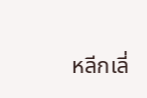หลีกเลี่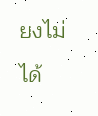ยงไม่ได้